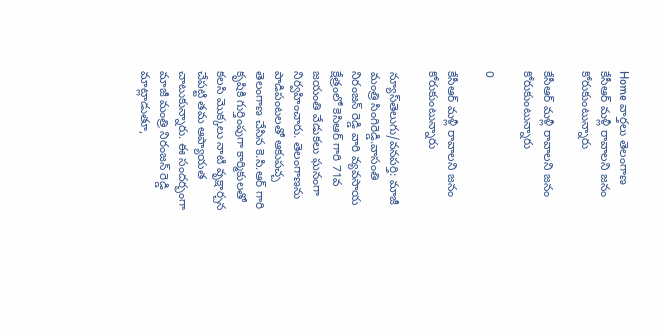Home వార్తలు తెలంగాణ కేసీఆర్ మ‌ళ్లీ రావాల‌ని జ‌నం కోరుకుంటున్నారు

కేసీఆర్ మ‌ళ్లీ రావాల‌ని జ‌నం కోరుకుంటున్నారు

0

కేసీఆర్ మ‌ళ్లీ రావాల‌ని జ‌నం కోరుకుంటున్నారు

న్యూస్‌తెలుగు/వనపర్తి: మాజీ మంత్రి సింగిరెడ్డి.వాసంతి నిరంజన్ రెడ్డి వారి వ్యవసాయ క్షేత్రంలో కెసిఆర్ గారి 71వ జయంతి వేడుకలు ఘనంగా నిర్వహించారు. తెలంగాణను పాడిపంటలతో ఆకుపచ్చ తెలంగాణ చేసిన కె.సి.ఆర్ గారి కృషికి గుర్తింపుగా కార్మికులతో కలసి మొక్కలు నాటి వృక్షార్చన చేపట్టి తమ ఆప్యాయత చాటుకున్నారు. ఈ సందర్భంగా మాజీ మంత్రి నిరంజన్ రెడ్డి మాట్లాడుతూ,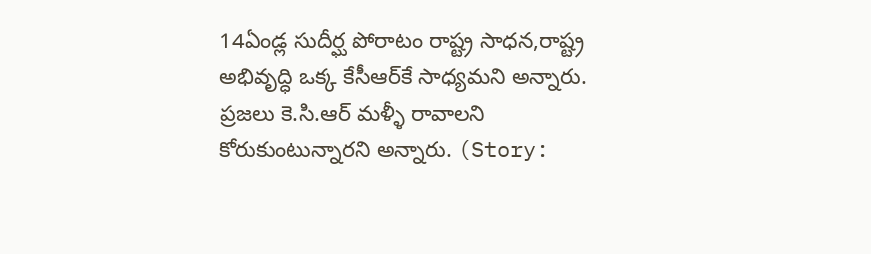14ఏండ్ల సుదీర్ఘ పోరాటం రాష్ట్ర సాధన,రాష్ట్ర అభివృద్ధి ఒక్క కేసీఆర్‌కే సాధ్యమని అన్నారు. ప్రజలు కె.సి.ఆర్ మళ్ళీ రావాలని కోరుకుంటున్నార‌ని అన్నారు. (Story: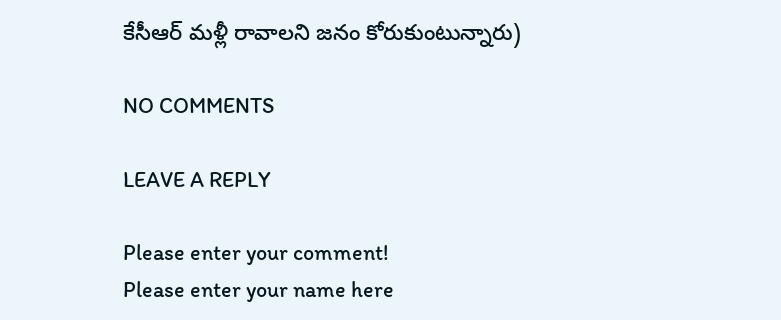కేసీఆర్ మ‌ళ్లీ రావాల‌ని జ‌నం కోరుకుంటున్నారు)

NO COMMENTS

LEAVE A REPLY

Please enter your comment!
Please enter your name here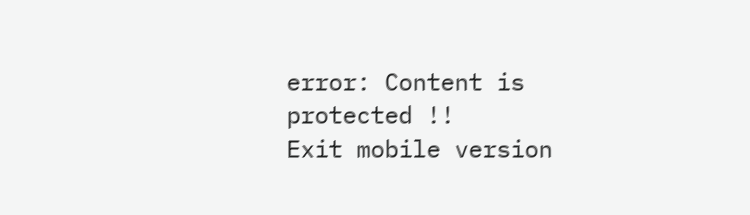error: Content is protected !!
Exit mobile version